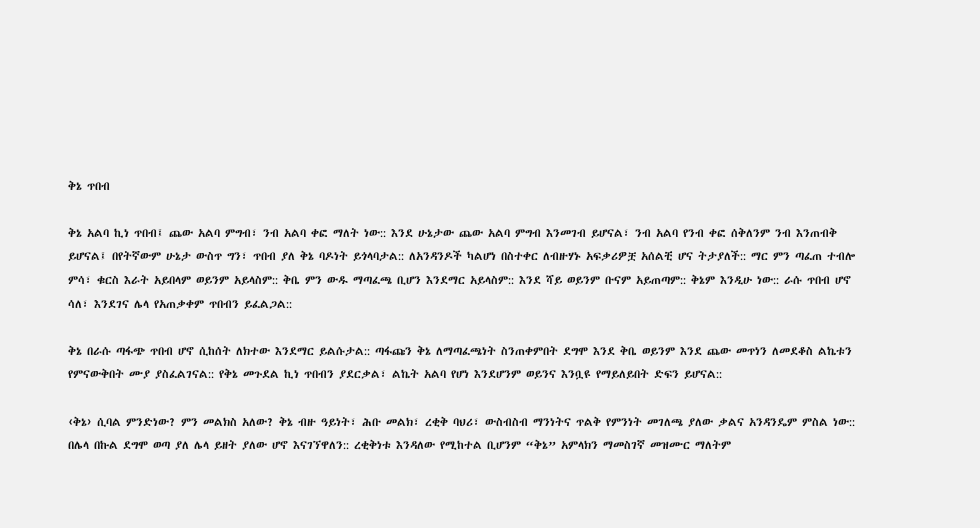ቅኔ ጥበብ

ቅኔ አልባ ኪነ ጥበብ፤ ጨው አልባ ምግብ፣ ንብ አልባ ቀፎ ማለት ነው:: እንደ ሁኔታው ጨው አልባ ምግብ እንመገብ ይሆናል፣ ንብ አልባ የንብ ቀፎ ሰቅለንም ንብ እንጠብቅ ይሆናል፤ በየትኛውም ሁኔታ ውስጥ ግን፣ ጥበብ ያለ ቅኔ ባዶነት ይጎላባታል:: ለአንዳንዶች ካልሆነ በስተቀር ለብዙሃኑ አፍቃሪዎቿ አሰልቺ ሆና ትታያለች:: ማር ምን ጣፈጠ ተብሎ ምሳ፣ ቁርስ እራት አይበላም ወይንም አይላስም:: ቅቤ ምን ውዱ ማጣፈጫ ቢሆን እንደማር አይላስም:: እንደ ሻይ ወይንም ቡናም አይጠጣም:: ቅኔም እንዲሁ ነው:: ራሱ ጥበብ ሆኖ ሳለ፣ እንደገና ሌላ የአጠቃቀም ጥበብን ይፈልጋል::

ቅኔ በራሱ ጣፋጭ ጥበብ ሆኖ ሲከሰት ለክተው እንደማር ይልሱታል:: ጣፋጩን ቅኔ ለማጣፈጫነት ስንጠቀምበት ደግሞ እንደ ቅቤ ወይንም እንደ ጨው መጥነን ለመደቆስ ልኬቱን የምናውቅበት ሙያ ያስፈልገናል:: የቅኔ መጉደል ኪነ ጥበብን ያደርቃል፣ ልኬት አልባ የሆነ እንደሆንም ወይንና እንቧዩ የማይለይበት ድፍን ይሆናል::

‹ቅኔ› ሲባል ምንድነው? ምን መልክስ አለው? ቅኔ ብዙ ዓይነት፣ ሕቡ መልክ፣ ረቂቅ ባህሪ፣ ውስብስብ ማንነትና ጥልቅ የምንነት መገለጫ ያለው ቃልና አንዳንዴም ምስል ነው:: በሌላ በኩል ደግሞ ወጣ ያለ ሌላ ይዘት ያለው ሆኖ እናገኘዋለን:: ረቂቅነቱ እንዳለው የሚከተል ቢሆንም “ቅኔ” አምላክን ማመስገኛ መዝሙር ማለትም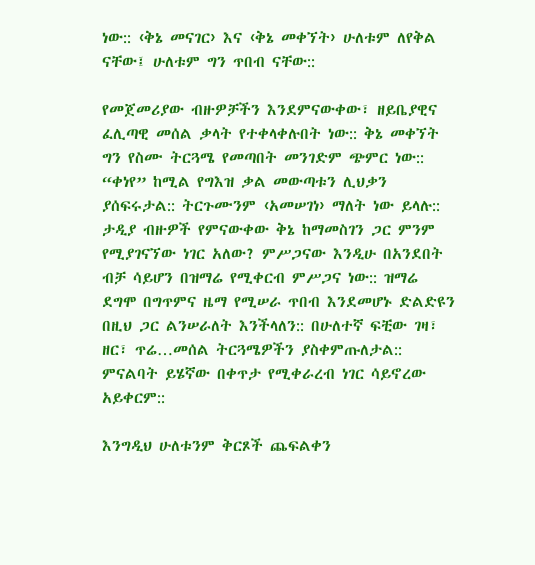ነው:: ‹ቅኔ መናገር› እና ‹ቅኔ መቀኘት› ሁለቱም ለየቅል ናቸው፤ ሁለቱም ግን ጥበብ ናቸው::

የመጀመሪያው ብዙዎቻችን እንደምናውቀው፣ ዘይቤያዊና ፈሊጣዊ መሰል ቃላት የተቀላቀሉበት ነው:: ቅኔ መቀኘት ግን የስሙ ትርጓሜ የመጣበት መንገድም ጭምር ነው:: “ቀነየ” ከሚል የግእዝ ቃል መውጣቱን ሊህቃን ያሰፍሩታል:: ትርጉሙንም ‹አመሠገነ› ማለት ነው ይላሉ:: ታዲያ ብዙዎች የምናውቀው ቅኔ ከማመስገን ጋር ምንም የሚያገናኘው ነገር አለው? ምሥጋናው እንዲሁ በአንደበት ብቻ ሳይሆን በዝማሬ የሚቀርብ ምሥጋና ነው:: ዝማሬ ደግሞ በግጥምና ዜማ የሚሠራ ጥበብ እንደመሆኑ ድልድዩን በዚህ ጋር ልንሠራለት እንችላለን:: በሁለተኛ ፍቺው ገዛ፣ ዘር፣ ጥሬ…መሰል ትርጓሜዎችን ያስቀምጡለታል:: ምናልባት ይሄኛው በቀጥታ የሚቀራረብ ነገር ሳይኖረው አይቀርም::

እንግዲህ ሁለቱንም ቅርጾች ጨፍልቀን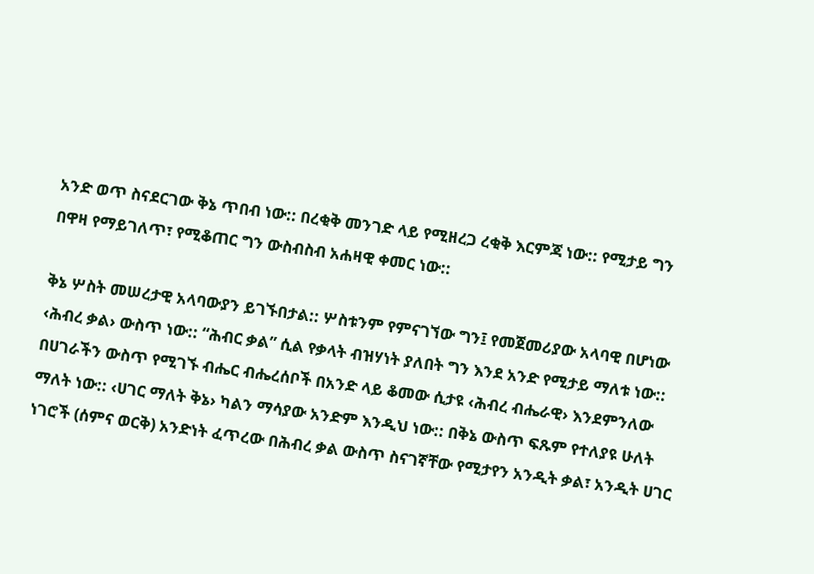አንድ ወጥ ስናደርገው ቅኔ ጥበብ ነው:: በረቂቅ መንገድ ላይ የሚዘረጋ ረቂቅ እርምጃ ነው:: የሚታይ ግን በዋዛ የማይገለጥ፣ የሚቆጠር ግን ውስብስብ አሐዛዊ ቀመር ነው::

ቅኔ ሦስት መሠረታዊ አላባውያን ይገኙበታል:: ሦስቱንም የምናገኘው ግን፤ የመጀመሪያው አላባዊ በሆነው ‹ሕብረ ቃል› ውስጥ ነው:: “ሕብር ቃል” ሲል የቃላት ብዝሃነት ያለበት ግን እንደ አንድ የሚታይ ማለቱ ነው:: በሀገራችን ውስጥ የሚገኙ ብሔር ብሔረሰቦች በአንድ ላይ ቆመው ሲታዩ ‹ሕብረ ብሔራዊ› እንደምንለው ማለት ነው:: ‹ሀገር ማለት ቅኔ› ካልን ማሳያው አንድም እንዲህ ነው:: በቅኔ ውስጥ ፍጹም የተለያዩ ሁለት ነገሮች (ሰምና ወርቅ) አንድነት ፈጥረው በሕብረ ቃል ውስጥ ስናገኛቸው የሚታየን አንዲት ቃል፣ አንዲት ሀገር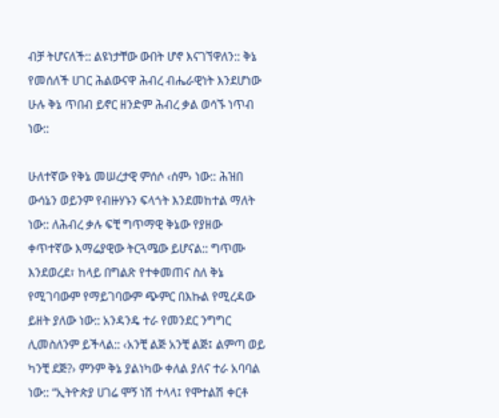ብቻ ትሆናለች:: ልዩነታቸው ውበት ሆኖ እናገኘዋለን:: ቅኔ የመሰለች ሀገር ሕልውናዋ ሕብረ ብሔራዊነት እንደሆነው ሁሉ ቅኔ ጥበብ ይኖር ዘንድም ሕብረ ቃል ወሳኙ ነጥብ ነው::

ሁለተኛው የቅኔ መሠረታዊ ምሰሶ ‹ሰም› ነው:: ሕዝበ ውሳኔን ወይንም የብዙሃኑን ፍላጎት እንደመከተል ማለት ነው:: ለሕብረ ቃሉ ፍቺ ግጥማዊ ቅኔው የያዘው ቀጥተኛው እማሬያዊው ትርጓሜው ይሆናል:: ግጥሙ እንደወረደ፣ ከላይ በግልጽ የተቀመጠና ስለ ቅኔ የሚገባውም የማይገባውም ጭምር በእኩል የሚረዳው ይዘት ያለው ነው:: አንዳንዴ ተራ የመንደር ንግግር ሊመስለንም ይችላል:: ‹አንቺ ልጅ አንቺ ልጅ፤ ልምጣ ወይ ካንቺ ደጅ?› ምንም ቅኔ ያልነካው ቀለል ያለና ተራ አባባል ነው:: “ኢትዮጵያ ሀገሬ ሞኝ ነሽ ተላላ፤ የሞተልሽ ቀርቶ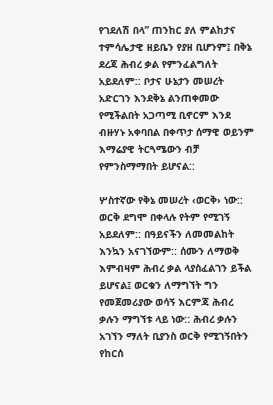የገደለሽ በላ” ጠንከር ያለ ምልከታና ተምሳሌታዊ ዘይቤን የያዘ ቢሆንም፤ በቅኔ ደረጃ ሕብረ ቃል የምንፈልግለት አይደለም:: ቦታና ሁኔታን መሠረት አድርገን እንደቅኔ ልንጠቀመው የሚችልበት አጋጣሚ ቢኖርም እንደ ብዙሃኑ አቀባበል በቀጥታ ሰማዊ ወይንም እማሬያዊ ትርጓሜውን ብቻ የምንስማማበት ይሆናል::

ሦስተኛው የቅኔ መሠረት ‹ወርቅ› ነው:: ወርቅ ደግሞ በቀላሉ የትም የሚገኝ አይደለም:: በዓይናችን ለመመልከት እንኳን አናገኘውም:: ሰሙን ለማወቅ እምብዛም ሕብረ ቃል ላያስፈልገን ይችል ይሆናል፤ ወርቁን ለማግኘት ግን የመጀመሪያው ወሳኝ እርምጃ ሕብረ ቃሉን ማግኘቱ ላይ ነው:: ሕብረ ቃሉን አገኘን ማለት ቢያንስ ወርቅ የሚገኝበትን የከርሰ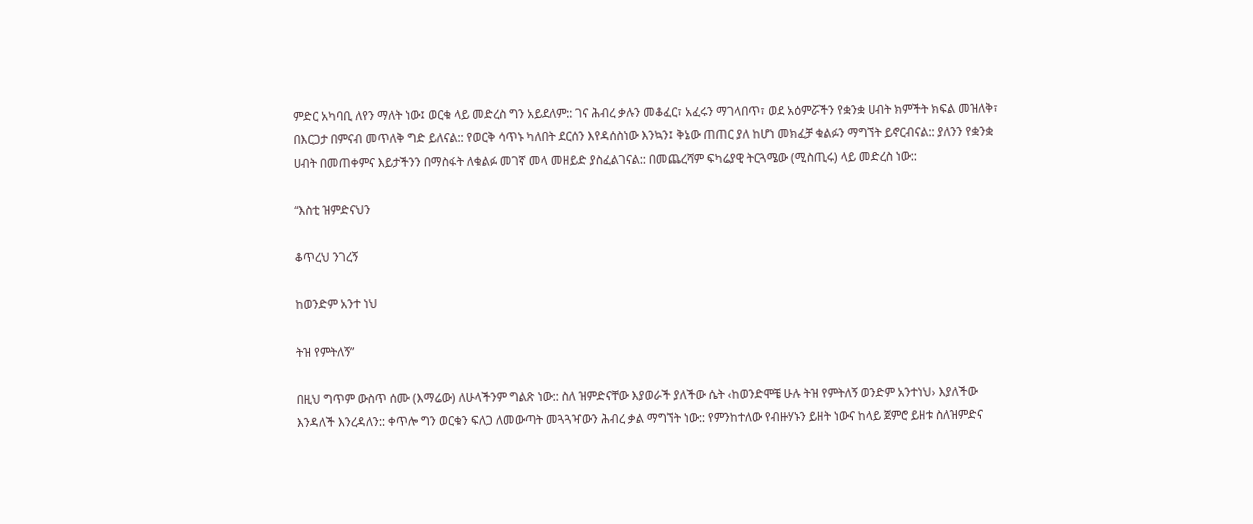ምድር አካባቢ ለየን ማለት ነው፤ ወርቁ ላይ መድረስ ግን አይደለም:: ገና ሕብረ ቃሉን መቆፈር፣ አፈሩን ማገላበጥ፣ ወደ አዕምሯችን የቋንቋ ሀብት ክምችት ክፍል መዝለቅ፣ በእርጋታ በምናብ መጥለቅ ግድ ይለናል:: የወርቅ ሳጥኑ ካለበት ደርሰን እየዳሰስነው እንኳን፤ ቅኔው ጠጠር ያለ ከሆነ መክፈቻ ቁልፉን ማግኘት ይኖርብናል:: ያለንን የቋንቋ ሀብት በመጠቀምና እይታችንን በማስፋት ለቁልፉ መገኛ መላ መዘይድ ያስፈልገናል:: በመጨረሻም ፍካሬያዊ ትርጓሜው (ሚስጢሩ) ላይ መድረስ ነው::

“እስቲ ዝምድናህን

ቆጥረህ ንገረኝ

ከወንድም አንተ ነህ

ትዝ የምትለኝ”

በዚህ ግጥም ውስጥ ሰሙ (እማሬው) ለሁላችንም ግልጽ ነው:: ስለ ዝምድናቸው እያወራች ያለችው ሴት ‹ከወንድሞቼ ሁሉ ትዝ የምትለኝ ወንድም አንተነህ› እያለችው እንዳለች እንረዳለን:: ቀጥሎ ግን ወርቁን ፍለጋ ለመውጣት መጓጓዣውን ሕብረ ቃል ማግኘት ነው:: የምንከተለው የብዙሃኑን ይዘት ነውና ከላይ ጀምሮ ይዘቱ ስለዝምድና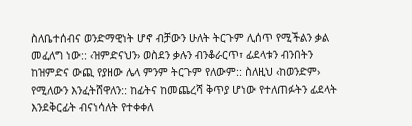ስለቤተሰብና ወንድማዊነት ሆኖ ብቻውን ሁለት ትርጉም ሊሰጥ የሚችልን ቃል መፈለግ ነው:: ‹ዝምድናህን› ወስደን ቃሉን ብንቆራርጥ፣ ፊደላቱን ብንበትን ከዝምድና ውጪ የያዘው ሌላ ምንም ትርጉም የለውም:: ስለዚህ ‹ከወንድም› የሚለውን እንፈትሸዋለን:: ከፊትና ከመጨረሻ ቅጥያ ሆነው የተለጠፉትን ፊደላት እንደቅርፊት ብናነሳለት የተቀቀለ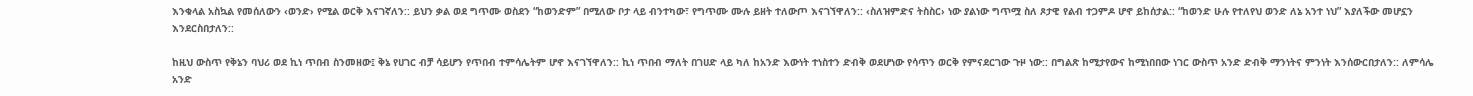እንቁላል አስኳል የመሰለውን ‹ወንድ› የሚል ወርቅ እናገኛለን:: ይህን ቃል ወደ ግጥሙ ወስደን “ከወንድም” በሚለው ቦታ ላይ ብንተካው፣ የግጥሙ ሙሉ ይዘት ተለውጦ እናገኘዋለን:: ‹ስለዝምድና ትስስር› ነው ያልነው ግጥሟ ስለ ጾታዊ የልብ ተጋምዶ ሆኖ ይከሰታል:: “ከወንድ ሁሉ የተለየህ ወንድ ለኔ አንተ ነህ” እያለችው መሆኗን እንደርስበታለን::

ከዚህ ውስጥ የቅኔን ባህሪ ወደ ኪነ ጥበብ ስንመዘው፤ ቅኔ የሀገር ብቻ ሳይሆን የጥበብ ተምሳሌትም ሆኖ እናገኘዋለን:: ኪነ ጥበብ ማለት በገሀድ ላይ ካለ ከአንድ እውነት ተነስተን ድብቅ ወደሆነው የሳጥን ወርቅ የምናደርገው ጉዞ ነው:: በግልጽ ከሚታየውና ከሚነበበው ነገር ውስጥ አንድ ድብቅ ማንነትና ምንነት እንሰውርበታለን:: ለምሳሌ አንድ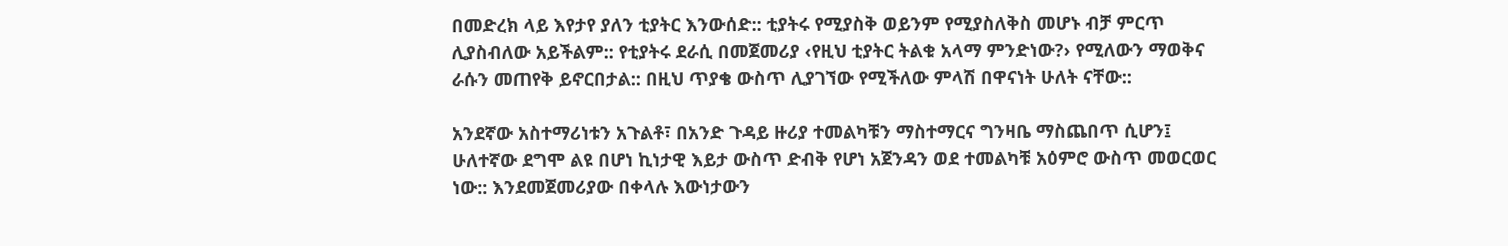በመድረክ ላይ እየታየ ያለን ቲያትር እንውሰድ:: ቲያትሩ የሚያስቅ ወይንም የሚያስለቅስ መሆኑ ብቻ ምርጥ ሊያስብለው አይችልም:: የቲያትሩ ደራሲ በመጀመሪያ ‹የዚህ ቲያትር ትልቁ አላማ ምንድነው?› የሚለውን ማወቅና ራሱን መጠየቅ ይኖርበታል:: በዚህ ጥያቄ ውስጥ ሊያገኘው የሚችለው ምላሽ በዋናነት ሁለት ናቸው::

አንደኛው አስተማሪነቱን አጉልቶ፣ በአንድ ጉዳይ ዙሪያ ተመልካቹን ማስተማርና ግንዛቤ ማስጨበጥ ሲሆን፤ ሁለተኛው ደግሞ ልዩ በሆነ ኪነታዊ እይታ ውስጥ ድብቅ የሆነ አጀንዳን ወደ ተመልካቹ አዕምሮ ውስጥ መወርወር ነው:: እንደመጀመሪያው በቀላሉ እውነታውን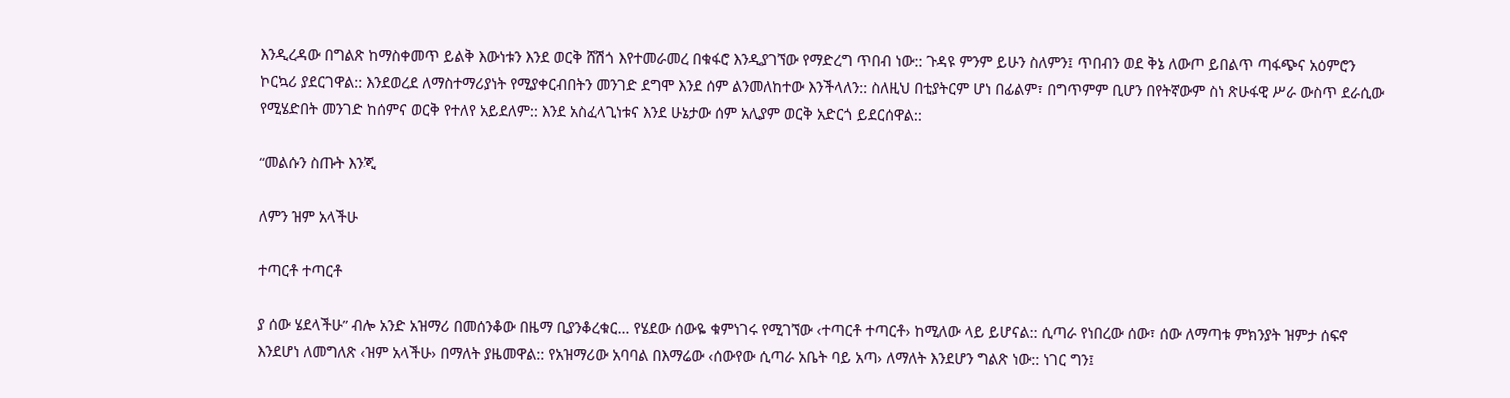እንዲረዳው በግልጽ ከማስቀመጥ ይልቅ እውነቱን እንደ ወርቅ ሸሽጎ እየተመራመረ በቁፋሮ እንዲያገኘው የማድረግ ጥበብ ነው:: ጉዳዩ ምንም ይሁን ስለምን፤ ጥበብን ወደ ቅኔ ለውጦ ይበልጥ ጣፋጭና አዕምሮን ኮርኳሪ ያደርገዋል:: እንደወረደ ለማስተማሪያነት የሚያቀርብበትን መንገድ ደግሞ እንደ ሰም ልንመለከተው እንችላለን:: ስለዚህ በቲያትርም ሆነ በፊልም፣ በግጥምም ቢሆን በየትኛውም ስነ ጽሁፋዊ ሥራ ውስጥ ደራሲው የሚሄድበት መንገድ ከሰምና ወርቅ የተለየ አይደለም:: እንደ አስፈላጊነቱና እንደ ሁኔታው ሰም አሊያም ወርቅ አድርጎ ይደርሰዋል::

“መልሱን ስጡት እንጂ

ለምን ዝም አላችሁ

ተጣርቶ ተጣርቶ

ያ ሰው ሄደላችሁ” ብሎ አንድ አዝማሪ በመሰንቆው በዜማ ቢያንቆረቁር… የሄደው ሰውዬ ቁምነገሩ የሚገኘው ‹ተጣርቶ ተጣርቶ› ከሚለው ላይ ይሆናል:: ሲጣራ የነበረው ሰው፣ ሰው ለማጣቱ ምክንያት ዝምታ ሰፍኖ እንደሆነ ለመግለጽ ‹ዝም አላችሁ› በማለት ያዜመዋል:: የአዝማሪው አባባል በእማሬው ‹ሰውየው ሲጣራ አቤት ባይ አጣ› ለማለት እንደሆን ግልጽ ነው:: ነገር ግን፤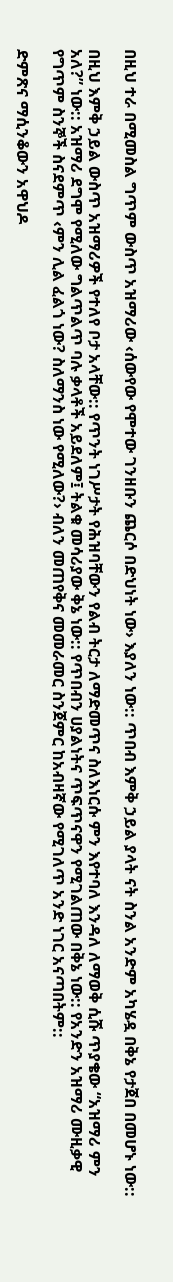በዚህ ተራ በሚመስል ግጥም ውስጥ አዝማሪው ‹ሰውየው የሞተው ገንዘቡን ጨርሶ በድህነት ነው› እያለን ነው:: ጥበብ እምቅ ኃይል ያላት ናት ስንል አንድም አካሄዷ በቅኔ የታጀበ በመሆኑ ነው::

በዚህ እምቅ ኃይል ውስጥ አዝማሪዎች የተለየ ቦታ አላቸው:: የጥንት ነገሥታት የሕዝባቸውን የልብ ትርታ ለማድመጥና ስለእነርሱ ምን እየተባለ እንዳለ ለማወቅ ሲሹ ጥያቄው “አዝማሪ ምን አለ?” ነው:: አዝማሪ ደግሞ የሚለው ግልጥልጥ ባሉ ቃላቶች አይደለም፤ ትልቁ መሳሪያው ቅኔ ነው:: የጥበብን ሀያልነትና ጥፍጥናዋን የሚገልጠው በቅኔ ነው:: የአንድን አዝማሪ ሙዚቃዊ የግጥም ስንኞች ስናደምጥ ‹ምን ሊል ፈልጎ ነው? ስለማንስ ነው የሚለው?› ብለን መጠየቅና መመራመር ስንጀምር ከአብዛኛው የሚገለጥ አንድ ነገር አናጣበትም::

ድምጽና ማሲንቆውን አዋህዶ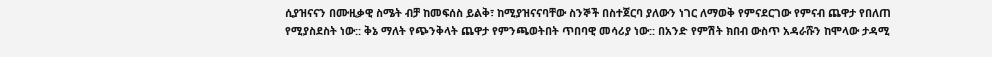ሲያዝናናን በሙዚቃዊ ስሜት ብቻ ከመፍሰስ ይልቅ፣ ከሚያዝናናባቸው ስንኞች በስተጀርባ ያለውን ነገር ለማወቅ የምናደርገው የምናብ ጨዋታ የበለጠ የሚያስደስት ነው:: ቅኔ ማለት የጭንቅላት ጨዋታ የምንጫወትበት ጥበባዊ መሳሪያ ነው:: በአንድ የምሽት ክበብ ውስጥ አዳራሹን ከሞላው ታዳሚ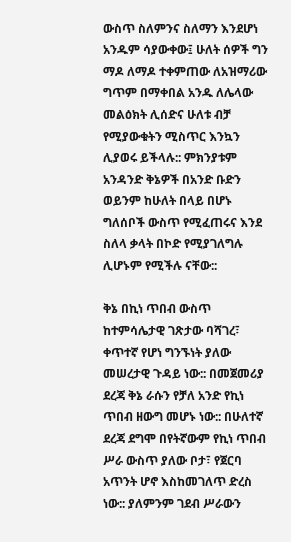ውስጥ ስለምንና ስለማን እንደሆነ አንዱም ሳያውቀው፤ ሁለት ሰዎች ግን ማዶ ለማዶ ተቀምጠው ለአዝማሪው ግጥም በማቀበል አንዱ ለሌላው መልዕክት ሊሰድና ሁለቱ ብቻ የሚያውቁትን ሚስጥር እንኳን ሊያወሩ ይችላሉ:: ምክንያቱም አንዳንድ ቅኔዎች በአንድ ቡድን ወይንም ከሁለት በላይ በሆኑ ግለሰቦች ውስጥ የሚፈጠሩና እንደ ስለላ ቃላት በኮድ የሚያገለግሉ ሊሆኑም የሚችሉ ናቸው::

ቅኔ በኪነ ጥበብ ውስጥ ከተምሳሌታዊ ገጽታው ባሻገረ፣ ቀጥተኛ የሆነ ግንኙነት ያለው መሠረታዊ ጉዳይ ነው:: በመጀመሪያ ደረጃ ቅኔ ራሱን የቻለ አንድ የኪነ ጥበብ ዘውግ መሆኑ ነው:: በሁለተኛ ደረጃ ደግሞ በየትኛውም የኪነ ጥበብ ሥራ ውስጥ ያለው ቦታ፣ የጀርባ አጥንት ሆኖ እስከመገለጥ ድረስ ነው:: ያለምንም ገደብ ሥራውን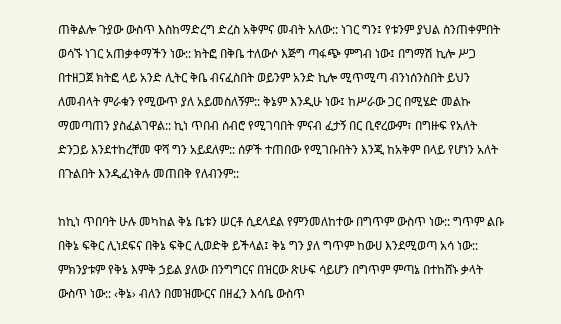ጠቅልሎ ጉያው ውስጥ እስከማድረግ ድረስ አቅምና መብት አለው:: ነገር ግን፤ የቱንም ያህል ስንጠቀምበት ወሳኙ ነገር አጠቃቀማችን ነው:: ክትፎ በቅቤ ተለውሶ እጅግ ጣፋጭ ምግብ ነው፤ በግማሽ ኪሎ ሥጋ በተዘጋጀ ክትፎ ላይ አንድ ሊትር ቅቤ ብናፈስበት ወይንም አንድ ኪሎ ሚጥሚጣ ብንነሰንስበት ይህን ለመብላት ምራቁን የሚውጥ ያለ አይመስለኝም:: ቅኔም እንዲሁ ነው፤ ከሥራው ጋር በሚሄድ መልኩ ማመጣጠን ያስፈልገዋል:: ኪነ ጥበብ ሰብሮ የሚገባበት ምናብ ፈታኝ በር ቢኖረውም፣ በግዙፍ የአለት ድንጋይ እንደተከረቸመ ዋሻ ግን አይደለም:: ሰዎች ተጠበው የሚገቡበትን እንጂ ከአቅም በላይ የሆነን አለት በጉልበት እንዲፈነቅሉ መጠበቅ የለብንም::

ከኪነ ጥበባት ሁሉ መካከል ቅኔ ቤቱን ሠርቶ ሲደላደል የምንመለከተው በግጥም ውስጥ ነው:: ግጥም ልቡ በቅኔ ፍቅር ሊነደፍና በቅኔ ፍቅር ሊወድቅ ይችላል፤ ቅኔ ግን ያለ ግጥም ከውሀ እንደሚወጣ አሳ ነው:: ምክንያቱም የቅኔ እምቅ ኃይል ያለው በንግግርና በዝርው ጽሁፍ ሳይሆን በግጥም ምጣኔ በተከሸኑ ቃላት ውስጥ ነው:: ‹ቅኔ› ብለን በመዝሙርና በዘፈን እሳቤ ውስጥ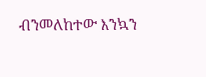ብንመለከተው እንኳን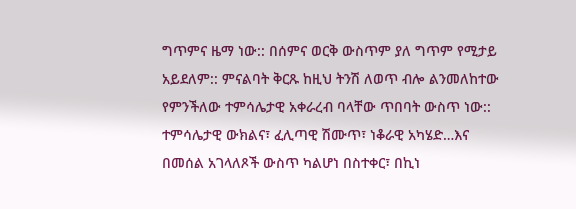ግጥምና ዜማ ነው:: በሰምና ወርቅ ውስጥም ያለ ግጥም የሚታይ አይደለም:: ምናልባት ቅርጹ ከዚህ ትንሽ ለወጥ ብሎ ልንመለከተው የምንችለው ተምሳሌታዊ አቀራረብ ባላቸው ጥበባት ውስጥ ነው:: ተምሳሌታዊ ውክልና፣ ፈሊጣዊ ሽሙጥ፣ ነቆራዊ አካሄድ…እና በመሰል አገላለጾች ውስጥ ካልሆነ በስተቀር፣ በኪነ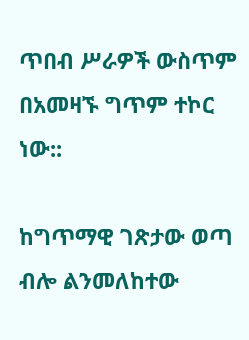ጥበብ ሥራዎች ውስጥም በአመዛኙ ግጥም ተኮር ነው::

ከግጥማዊ ገጽታው ወጣ ብሎ ልንመለከተው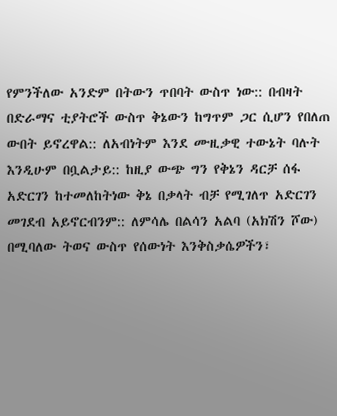የምንችለው አንድም በትውን ጥበባት ውስጥ ነው:: በብዛት በድራማና ቲያትሮች ውስጥ ቅኔውን ከግጥም ጋር ሲሆን የበለጠ ውበት ይኖረዋል:: ለአብነትም እንደ ሙዚቃዊ ተውኔት ባሉት እንዲሁም በቧልታይ:: ከዚያ ውጭ ግን የቅኔን ዳርቻ ሰፋ አድርገን ከተመለከትነው ቅኔ በቃላት ብቻ የሚገለጥ አድርገን መገደብ አይኖርብንም:: ለምሳሌ በልሳን አልባ (አክሽን ሾው) በሚባለው ትወና ውስጥ የሰውነት እንቅስቃሴዎችን፣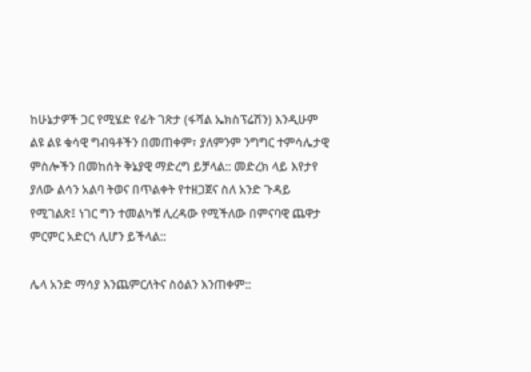ከሁኔታዎች ጋር የሚሄድ የፊት ገጽታ (ፋሻል ኤክስፕሬሽን) እንዲሁም ልዩ ልዩ ቁሳዊ ግብዓቶችን በመጠቀም፣ ያለምንም ንግግር ተምሳሌታዊ ምስሎችን በመከሰት ቅኔያዊ ማድረግ ይቻላል:: መድረክ ላይ እየታየ ያለው ልሳን አልባ ትወና በጥልቀት የተዘጋጀና ስለ አንድ ጉዳይ የሚገልጽ፤ ነገር ግን ተመልካቹ ሊረዳው የሚችለው በምናባዊ ጨዋታ ምርምር አድርጎ ሊሆን ይችላል::

ሌላ አንድ ማሳያ እንጨምርለትና ስዕልን እንጠቀም::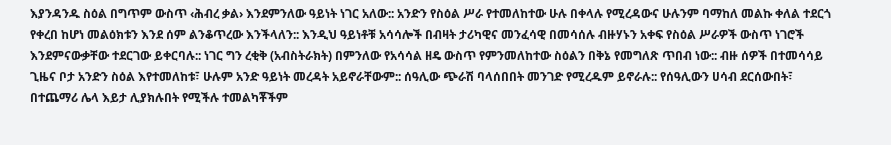እያንዳንዱ ስዕል በግጥም ውስጥ ‹ሕብረ ቃል› እንደምንለው ዓይነት ነገር አለው:: አንድን የስዕል ሥራ የተመለከተው ሁሉ በቀላሉ የሚረዳውና ሁሉንም ባማከለ መልኩ ቀለል ተደርጎ የቀረበ ከሆነ መልዕክቱን እንደ ሰም ልንቆጥረው እንችላለን:: እንዲህ ዓይነቶቹ አሳሳሎች በብዛት ታሪካዊና መንፈሳዊ በመሳሰሉ ብዙሃኑን አቀፍ የስዕል ሥራዎች ውስጥ ነገሮች እንደምናውቃቸው ተደርገው ይቀርባሉ:: ነገር ግን ረቂቅ (አብስትራክት) በምንለው የአሳሳል ዘዴ ውስጥ የምንመለከተው ስዕልን በቅኔ የመግለጽ ጥበብ ነው:: ብዙ ሰዎች በተመሳሳይ ጊዜና ቦታ አንድን ስዕል እየተመለከቱ፣ ሁሉም አንድ ዓይነት መረዳት አይኖራቸውም:: ሰዓሊው ጭራሽ ባላሰበበት መንገድ የሚረዱም ይኖራሉ:: የሰዓሊውን ሀሳብ ደርሰውበት፣ በተጨማሪ ሌላ እይታ ሊያክሉበት የሚችሉ ተመልካቾችም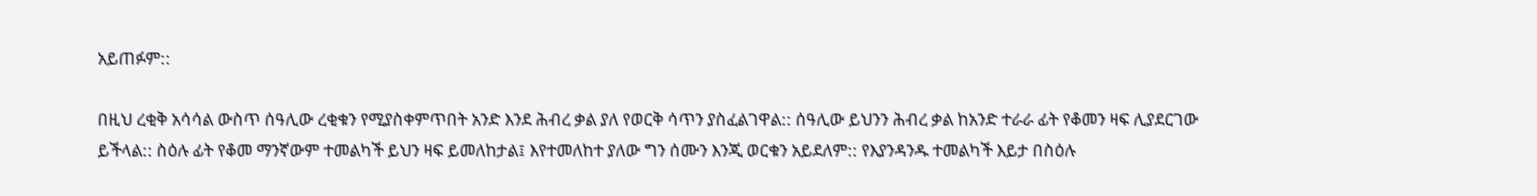አይጠፉም::

በዚህ ረቂቅ አሳሳል ውስጥ ሰዓሊው ረቂቁን የሚያስቀምጥበት አንድ እንደ ሕብረ ቃል ያለ የወርቅ ሳጥን ያስፈልገዋል:: ሰዓሊው ይህንን ሕብረ ቃል ከአንድ ተራራ ፊት የቆመን ዛፍ ሊያደርገው ይችላል:: ስዕሉ ፊት የቆመ ማንኛውም ተመልካች ይህን ዛፍ ይመለከታል፤ እየተመለከተ ያለው ግን ሰሙን እንጂ ወርቁን አይደለም:: የእያንዳንዱ ተመልካች እይታ በስዕሉ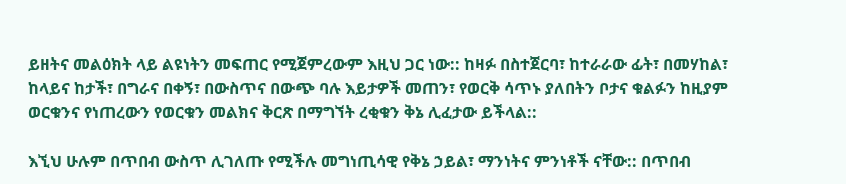ይዘትና መልዕክት ላይ ልዩነትን መፍጠር የሚጀምረውም እዚህ ጋር ነው:: ከዛፉ በስተጀርባ፣ ከተራራው ፊት፣ በመሃከል፣ ከላይና ከታች፣ በግራና በቀኝ፣ በውስጥና በውጭ ባሉ እይታዎች መጠን፣ የወርቅ ሳጥኑ ያለበትን ቦታና ቁልፉን ከዚያም ወርቁንና የነጠረውን የወርቁን መልክና ቅርጽ በማግኘት ረቂቁን ቅኔ ሊፈታው ይችላል::

እኚህ ሁሉም በጥበብ ውስጥ ሊገለጡ የሚችሉ መግነጢሳዊ የቅኔ ኃይል፣ ማንነትና ምንነቶች ናቸው:: በጥበብ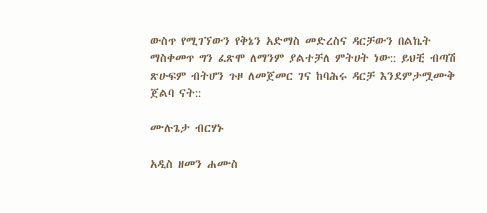ውስጥ የሚገኘውን የቅኔን አድማስ መድረስና ዳርቻውን በልኬት ማስቀመጥ ግን ፈጽሞ ለማንም ያልተቻለ ምትሀት ነው:: ይህቺ ብጣሽ ጽሁፍም ብትሆን ጉዞ ለመጀመር ገና ከባሕሩ ዳርቻ እንደምታሟሙቅ ጀልባ ናት::

ሙሉጌታ ብርሃኑ

አዲስ ዘመን ሐሙስ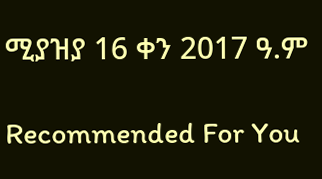ሚያዝያ 16 ቀን 2017 ዓ.ም

Recommended For You